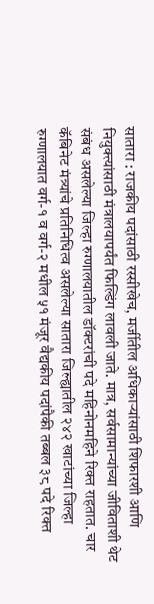सातारा : राजकीय पदांसाठी रस्सीखेच, मर्जीतील अधिकाऱ्यांसाठी शिफारशी आणि नियुक्त्यांसाठी मंत्रालयापर्यंत फिल्डिंग लावली जाते. मात्र, सर्वसामान्यांच्या जीविताशी थेट संबंध असलेल्या जिल्हा रुग्णालयातील डॉक्टरांची पदे महिनोनमहिने रिक्त राहतात. चार कॅबिनेट मंत्र्यांचे प्रतिनिधित्व असलेल्या सातारा जिल्ह्यातील २४२ खाटांच्या जिल्हा रुग्णालयात वर्ग-१ व वर्ग-२ मधील ५१ मंजूर वैद्यकीय पदांपैकी तब्बल ३८ पदे रिक्त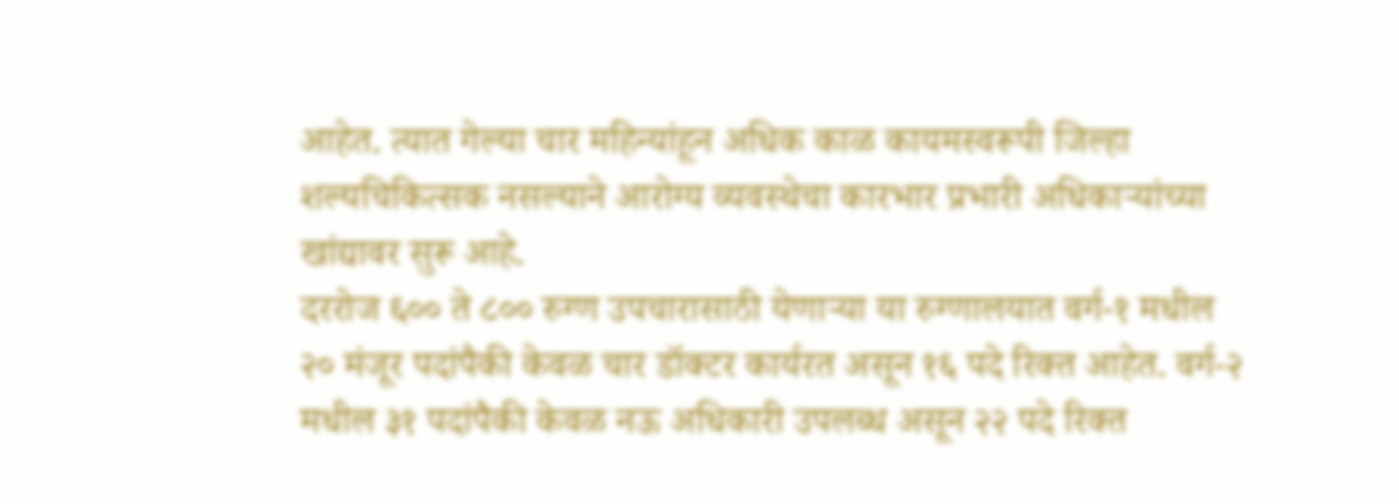आहेत. त्यात गेल्या चार महिन्यांहून अधिक काळ कायमस्वरूपी जिल्हा शल्यचिकित्सक नसल्याने आरोग्य व्यवस्थेचा कारभार प्रभारी अधिकाऱ्यांच्या खांद्यावर सुरू आहे.
दररोज ६०० ते ८०० रुग्ण उपचारासाठी येणाऱ्या या रुग्णालयात वर्ग-१ मधील २० मंजूर पदांपैकी केवळ चार डॉक्टर कार्यरत असून १६ पदे रिक्त आहेत. वर्ग-२ मधील ३१ पदांपैकी केवळ नऊ अधिकारी उपलब्ध असून २२ पदे रिक्त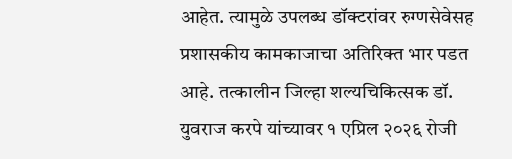आहेत. त्यामुळे उपलब्ध डॉक्टरांवर रुग्णसेवेसह प्रशासकीय कामकाजाचा अतिरिक्त भार पडत आहे. तत्कालीन जिल्हा शल्यचिकित्सक डॉ. युवराज करपे यांच्यावर १ एप्रिल २०२६ रोजी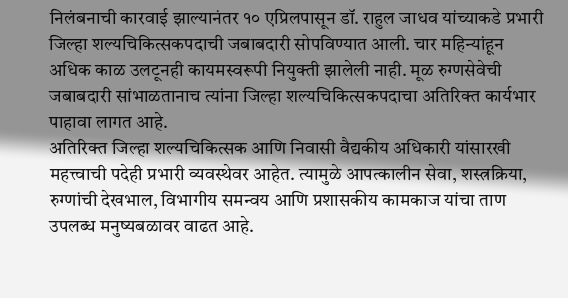निलंबनाची कारवाई झाल्यानंतर १० एप्रिलपासून डॉ. राहुल जाधव यांच्याकडे प्रभारी जिल्हा शल्यचिकित्सकपदाची जबाबदारी सोपविण्यात आली. चार महिन्यांहून अधिक काळ उलटूनही कायमस्वरूपी नियुक्ती झालेली नाही. मूळ रुग्णसेवेची जबाबदारी सांभाळतानाच त्यांना जिल्हा शल्यचिकित्सकपदाचा अतिरिक्त कार्यभार पाहावा लागत आहे.
अतिरिक्त जिल्हा शल्यचिकित्सक आणि निवासी वैद्यकीय अधिकारी यांसारखी महत्त्वाची पदेही प्रभारी व्यवस्थेवर आहेत. त्यामुळे आपत्कालीन सेवा, शस्त्रक्रिया, रुग्णांची देखभाल, विभागीय समन्वय आणि प्रशासकीय कामकाज यांचा ताण उपलब्ध मनुष्यबळावर वाढत आहे.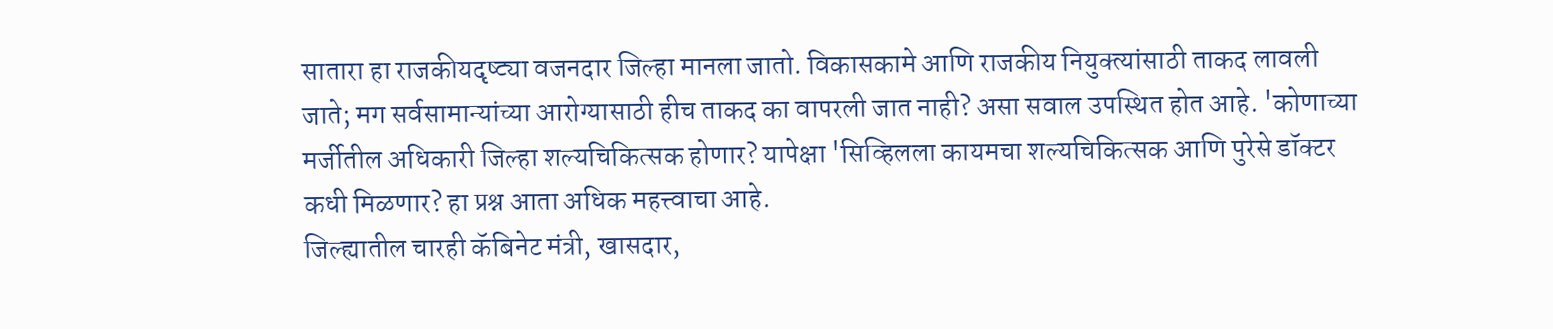सातारा हा राजकीयदृष्ट्या वजनदार जिल्हा मानला जातो. विकासकामे आणि राजकीय नियुक्त्यांसाठी ताकद लावली जाते; मग सर्वसामान्यांच्या आरोग्यासाठी हीच ताकद का वापरली जात नाही? असा सवाल उपस्थित होत आहे. 'कोणाच्या मर्जीतील अधिकारी जिल्हा शल्यचिकित्सक होणार? यापेक्षा 'सिव्हिलला कायमचा शल्यचिकित्सक आणि पुरेसे डॉक्टर कधी मिळणार? हा प्रश्न आता अधिक महत्त्वाचा आहे.
जिल्ह्यातील चारही कॅबिनेट मंत्री, खासदार,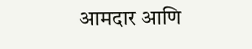आमदार आणि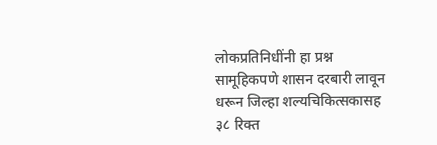लोकप्रतिनिधींनी हा प्रश्न सामूहिकपणे शासन दरबारी लावून धरून जिल्हा शल्यचिकित्सकासह ३८ रिक्त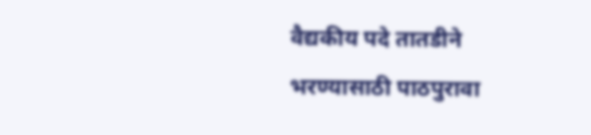वैद्यकीय पदे तातडीने भरण्यासाठी पाठपुरावा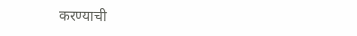करण्याची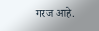गरज आहे.